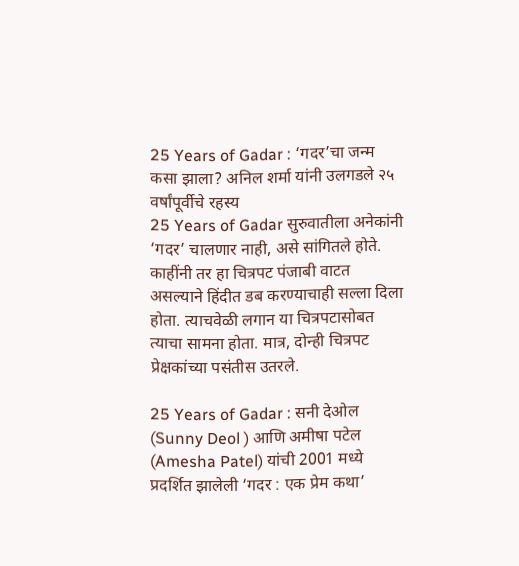25 Years of Gadar : ‘गदर’चा जन्म कसा झाला? अनिल शर्मा यांनी उलगडले २५ वर्षांपूर्वीचे रहस्य
25 Years of Gadar सुरुवातीला अनेकांनी ‘गदर’ चालणार नाही, असे सांगितले होते. काहींनी तर हा चित्रपट पंजाबी वाटत असल्याने हिंदीत डब करण्याचाही सल्ला दिला होता. त्याचवेळी लगान या चित्रपटासोबत त्याचा सामना होता. मात्र, दोन्ही चित्रपट प्रेक्षकांच्या पसंतीस उतरले.

25 Years of Gadar : सनी देओल (Sunny Deol ) आणि अमीषा पटेल (Amesha Patel) यांची 2001 मध्ये प्रदर्शित झालेली ‘गदर : एक प्रेम कथा’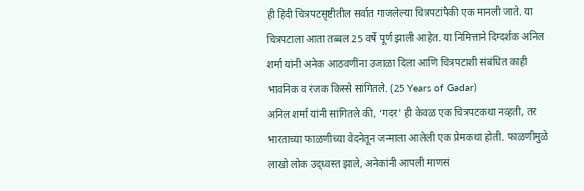ही हिंदी चित्रपटसृष्टीतील सर्वात गाजलेल्या चित्रपटांपैकी एक मानली जाते. या चित्रपटाला आता तब्बल 25 वर्षे पूर्ण झाली आहेत. या निमित्ताने दिग्दर्शक अनिल शर्मा यांनी अनेक आठवणींना उजाळा दिला आणि चित्रपटाशी संबंधित काही भावनिक व रंजक किस्से सांगितले. (25 Years of Gadar)
अनिल शर्मा यांनी सांगितले की, ‘गदर’ ही केवळ एक चित्रपटकथा नव्हती, तर भारताच्या फाळणीच्या वेदनेतून जन्माला आलेली एक प्रेमकथा होती. फाळणीमुळे लाखो लोक उद्ध्वस्त झाले, अनेकांनी आपली माणसं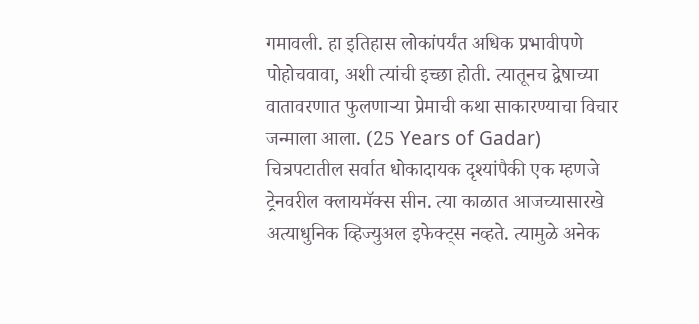गमावली. हा इतिहास लोकांपर्यंत अधिक प्रभावीपणे पोहोचवावा, अशी त्यांची इच्छा होती. त्यातूनच द्वेषाच्या वातावरणात फुलणाऱ्या प्रेमाची कथा साकारण्याचा विचार जन्माला आला. (25 Years of Gadar)
चित्रपटातील सर्वात धोकादायक दृश्यांपैकी एक म्हणजे ट्रेनवरील क्लायमॅक्स सीन. त्या काळात आजच्यासारखे अत्याधुनिक व्हिज्युअल इफेक्ट्स नव्हते. त्यामुळे अनेक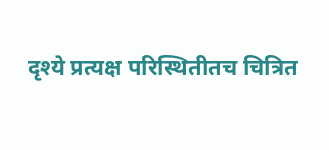दृश्ये प्रत्यक्ष परिस्थितीतच चित्रित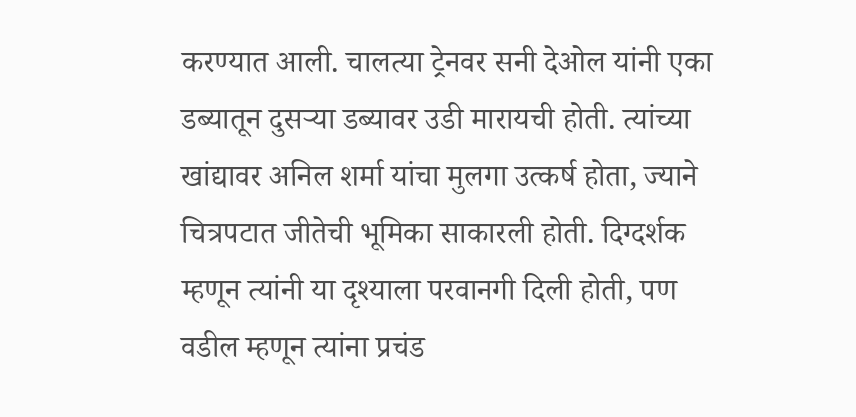करण्यात आली. चालत्या ट्रेनवर सनी देओल यांनी एका डब्यातून दुसऱ्या डब्यावर उडी मारायची होती. त्यांच्या खांद्यावर अनिल शर्मा यांचा मुलगा उत्कर्ष होता, ज्याने चित्रपटात जीतेची भूमिका साकारली होती. दिग्दर्शक म्हणून त्यांनी या दृश्याला परवानगी दिली होती, पण वडील म्हणून त्यांना प्रचंड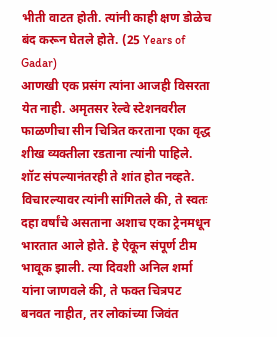भीती वाटत होती. त्यांनी काही क्षण डोळेच बंद करून घेतले होते. (25 Years of Gadar)
आणखी एक प्रसंग त्यांना आजही विसरता येत नाही. अमृतसर रेल्वे स्टेशनवरील फाळणीचा सीन चित्रित करताना एका वृद्ध शीख व्यक्तीला रडताना त्यांनी पाहिले. शॉट संपल्यानंतरही ते शांत होत नव्हते. विचारल्यावर त्यांनी सांगितले की, ते स्वतः दहा वर्षांचे असताना अशाच एका ट्रेनमधून भारतात आले होते. हे ऐकून संपूर्ण टीम भावूक झाली. त्या दिवशी अनिल शर्मा यांना जाणवले की, ते फक्त चित्रपट बनवत नाहीत, तर लोकांच्या जिवंत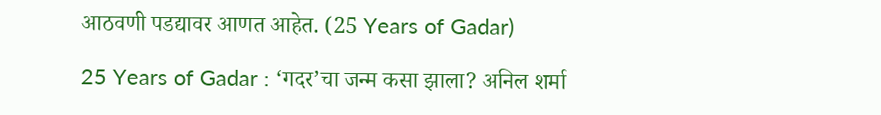आठवणी पडद्यावर आणत आहेत. (25 Years of Gadar)

25 Years of Gadar : ‘गदर’चा जन्म कसा झाला? अनिल शर्मा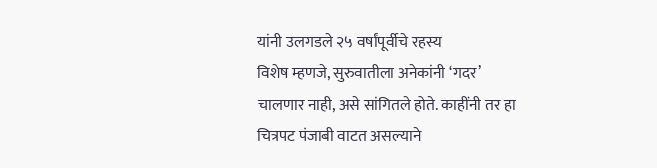यांनी उलगडले २५ वर्षांपूर्वीचे रहस्य
विशेष म्हणजे, सुरुवातीला अनेकांनी ‘गदर’ चालणार नाही, असे सांगितले होते. काहींनी तर हा चित्रपट पंजाबी वाटत असल्याने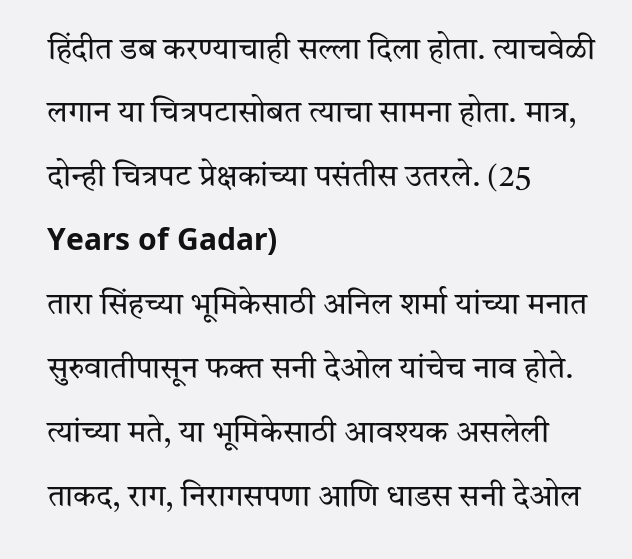हिंदीत डब करण्याचाही सल्ला दिला होता. त्याचवेळी लगान या चित्रपटासोबत त्याचा सामना होता. मात्र, दोन्ही चित्रपट प्रेक्षकांच्या पसंतीस उतरले. (25 Years of Gadar)
तारा सिंहच्या भूमिकेसाठी अनिल शर्मा यांच्या मनात सुरुवातीपासून फक्त सनी देओल यांचेच नाव होते. त्यांच्या मते, या भूमिकेसाठी आवश्यक असलेली ताकद, राग, निरागसपणा आणि धाडस सनी देओल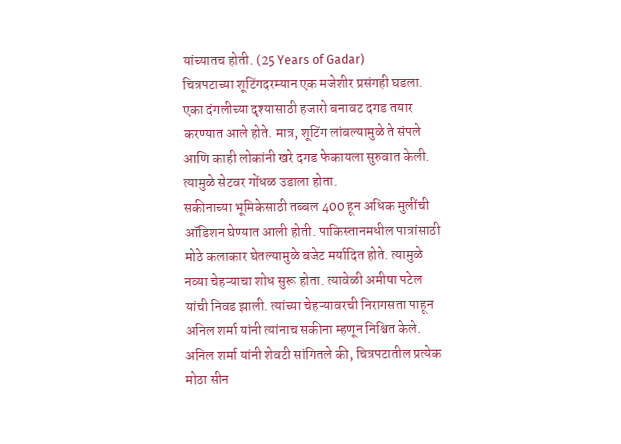यांच्यातच होती. (25 Years of Gadar)
चित्रपटाच्या शूटिंगदरम्यान एक मजेशीर प्रसंगही घडला. एका दंगलीच्या दृश्यासाठी हजारो बनावट दगड तयार करण्यात आले होते. मात्र, शूटिंग लांबल्यामुळे ते संपले आणि काही लोकांनी खरे दगड फेकायला सुरुवात केली. त्यामुळे सेटवर गोंधळ उडाला होता.
सकीनाच्या भूमिकेसाठी तब्बल 400 हून अधिक मुलींची ऑडिशन घेण्यात आली होती. पाकिस्तानमधील पात्रांसाठी मोठे कलाकार घेतल्यामुळे बजेट मर्यादित होते. त्यामुळे नव्या चेहऱ्याचा शोध सुरू होता. त्यावेळी अमीषा पटेल यांची निवड झाली. त्यांच्या चेहऱ्यावरची निरागसता पाहून अनिल शर्मा यांनी त्यांनाच सकीना म्हणून निश्चित केले.
अनिल शर्मा यांनी शेवटी सांगितले की, चित्रपटातील प्रत्येक मोठा सीन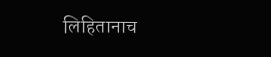लिहितानाच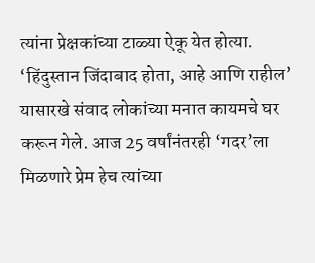त्यांना प्रेक्षकांच्या टाळ्या ऐकू येत होत्या. ‘हिंदुस्तान जिंदाबाद होता, आहे आणि राहील’ यासारखे संवाद लोकांच्या मनात कायमचे घर करून गेले. आज 25 वर्षांनंतरही ‘गदर’ला मिळणारे प्रेम हेच त्यांच्या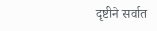दृष्टीने सर्वात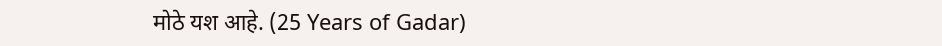मोठे यश आहे. (25 Years of Gadar)